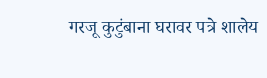गरजू कुटुंबाना घरावर पत्रे शालेय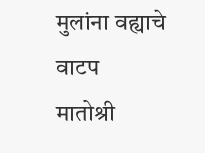मुलांना वह्याचे वाटप
मातोश्री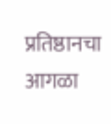प्रतिष्ठानचा आगळा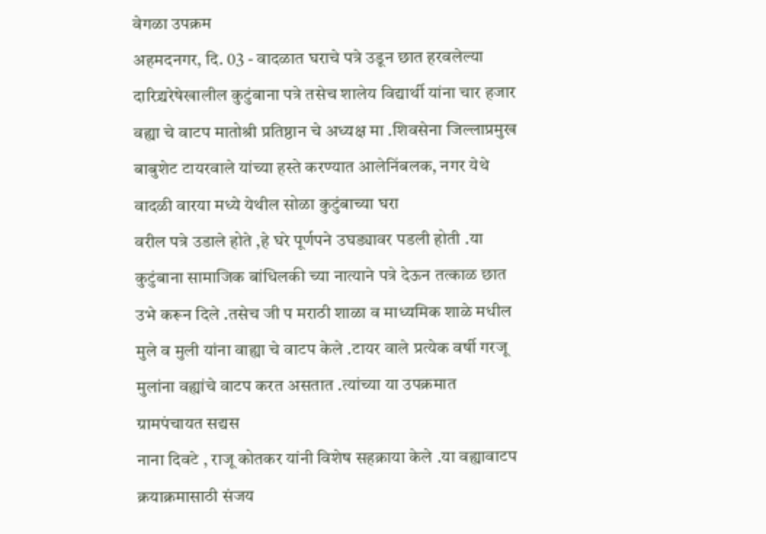वेगळा उपक्रम
अहमदनगर, दि. 03 - वादळात घराचे पत्रे उडून छात हरवलेल्या दारिद्र्यरेषेखालील कुटुंबाना पत्रे तसेच शालेय विद्यार्थी यांना चार हजार वह्या चे वाटप मातोश्री प्रतिष्ठान चे अध्यक्ष मा .शिवसेना जिल्लाप्रमुख बाबुशेट टायरवाले यांच्या हस्ते करण्यात आलेनिंबलक, नगर येथे वादळी वारया मध्ये येथील सोळा कुटुंबाच्या घरा
वरील पत्रे उडाले होते ,हे घरे पूर्णपने उघड्यावर पडली होती .या कुटुंबाना सामाजिक बांधिलकी च्या नात्याने पत्रे देऊन तत्काळ छात उभे करून दिले .तसेच जी प मराठी शाळा व माध्यमिक शाळे मधील मुले व मुली यांना वाह्या चे वाटप केले .टायर वाले प्रत्येक वर्षी गरजू मुलांना वह्यांचे वाटप करत असतात .त्यांच्या या उपक्रमात ग्रामपंचायत सद्यस
नाना दिवटे , राजू कोतकर यांनी विशेष सहक्राया केले .या वह्यावाटप क्रयाक्रमासाठी संजय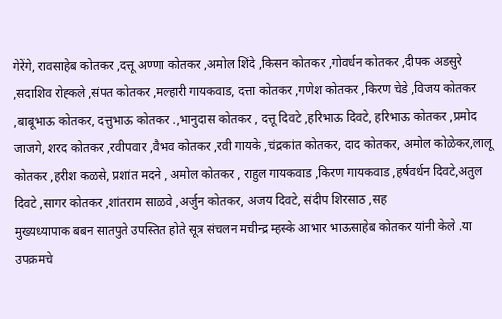गेरेंगे, रावसाहेब कोतकर ,दत्तू अण्णा कोतकर ,अमोल शिंदे ,किसन कोतकर ,गोवर्धन कोतकर ,दीपक अडसुरे ,सदाशिव रोह्कले ,संपत कोतकर ,मल्हारी गायकवाड, दत्ता कोतकर ,गणेश कोतकर ,किरण चेडे ,विजय कोतकर ,बाबूभाऊ कोतकर, दत्तुभाऊ कोतकर .,भानुदास कोतकर , दत्तू दिवटे ,हरिभाऊ दिवटे, हरिभाऊ कोतकर ,प्रमोद जाजगे, शरद कोतकर ,रवीपवार ,वैभव कोतकर ,रवी गायके ,चंद्रकांत कोतकर, दाद कोतकर, अमोल कोळेकर,लालू कोतकर ,हरीश कळसे, प्रशांत मदने , अमोल कोतकर , राहुल गायकवाड ,किरण गायकवाड ,हर्षवर्धन दिवटे,अतुल दिवटे ,सागर कोतकर ,शांतराम साळवे ,अर्जुन कोतकर, अजय दिवटे, संदीप शिरसाठ ,सह
मुख्यध्यापाक बबन सातपुते उपस्तित होते सूत्र संचलन मचीन्द्र म्हस्के आभार भाऊसाहेब कोतकर यांनी केले .या उपक्रमचे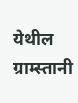येथील ग्राम्स्तानी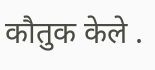कौतुक केले .